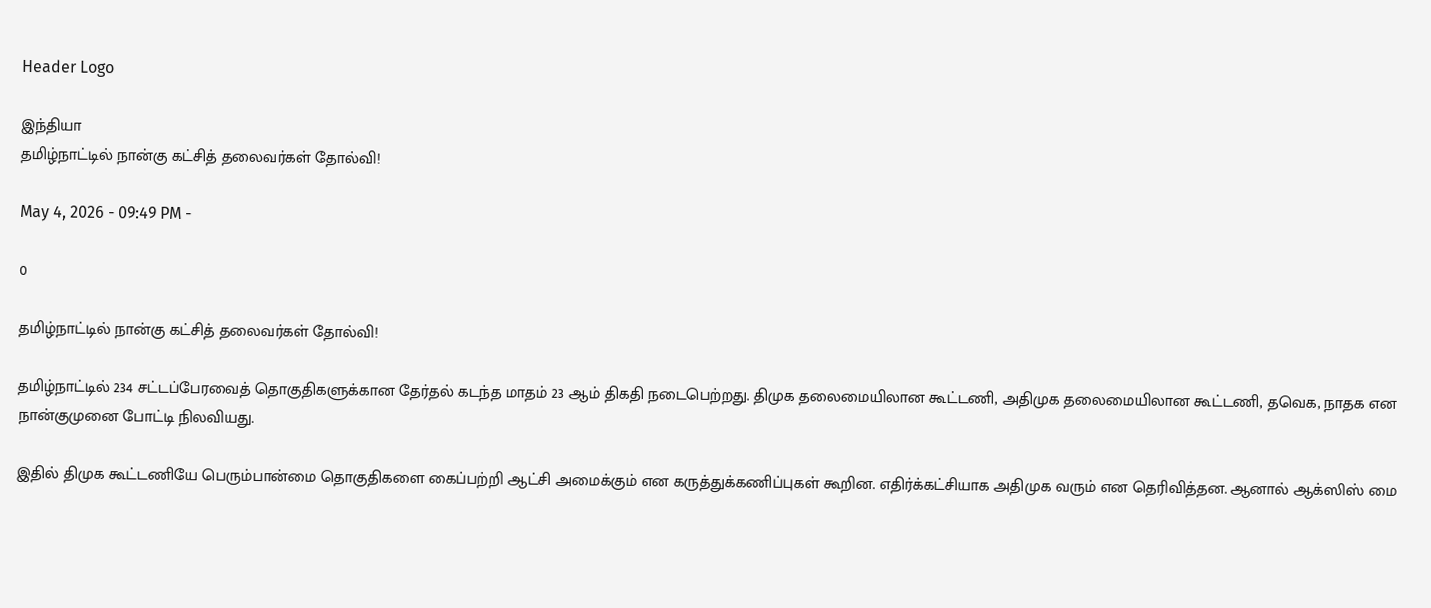Header Logo

இந்தியா
தமிழ்நாட்டில் நான்கு கட்சித் தலைவர்கள் தோல்வி!

May 4, 2026 - 09:49 PM -

0

தமிழ்நாட்டில் நான்கு கட்சித் தலைவர்கள் தோல்வி!

தமிழ்நாட்டில் 234 சட்டப்பேரவைத் தொகுதிகளுக்கான தேர்தல் கடந்த மாதம் 23 ஆம் திகதி நடைபெற்றது. திமுக தலைமையிலான கூட்டணி, அதிமுக தலைமையிலான கூட்டணி, தவெக, நாதக என நான்குமுனை போட்டி நிலவியது.

இதில் திமுக கூட்டணியே பெரும்பான்மை தொகுதிகளை கைப்பற்றி ஆட்சி அமைக்கும் என கருத்துக்கணிப்புகள் கூறின. எதிர்க்கட்சியாக அதிமுக வரும் என தெரிவித்தன. ஆனால் ஆக்ஸிஸ் மை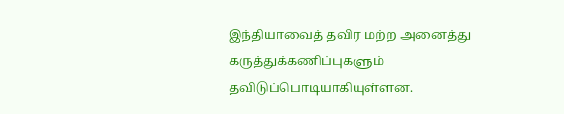இந்தியாவைத் தவிர மற்ற அனைத்து கருத்துக்கணிப்புகளும் தவிடுப்பொடியாகியுள்ளன.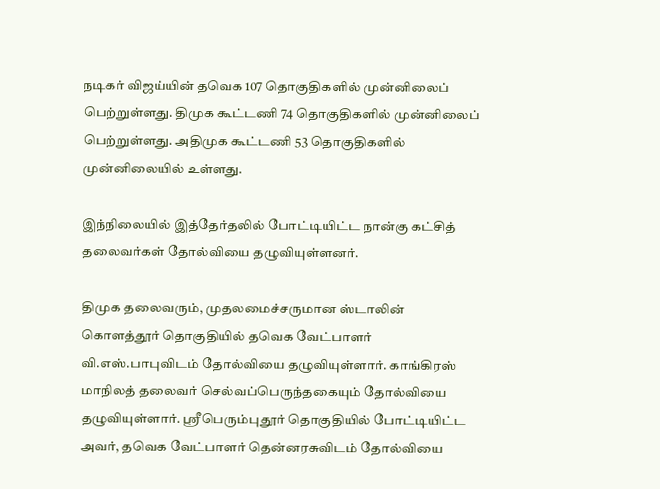நடிகர் விஜய்யின் தவெக 107 தொகுதிகளில் முன்னிலைப் பெற்றுள்ளது. திமுக கூட்டணி 74 தொகுதிகளில் முன்னிலைப் பெற்றுள்ளது. அதிமுக கூட்டணி 53 தொகுதிகளில் முன்னிலையில் உள்ளது.

இந்நிலையில் இத்தேர்தலில் போட்டியிட்ட நான்கு கட்சித் தலைவர்கள் தோல்வியை தழுவியுள்ளனர்.

திமுக தலைவரும், முதலமைச்சருமான ஸ்டாலின் கொளத்தூர் தொகுதியில் தவெக வேட்பாளர் வி.எஸ்.பாபுவிடம் தோல்வியை தழுவியுள்ளார். காங்கிரஸ் மாநிலத் தலைவர் செல்வப்பெருந்தகையும் தோல்வியை தழுவியுள்ளார். ஸ்ரீபெரும்புதூர் தொகுதியில் போட்டியிட்ட அவர், தவெக வேட்பாளர் தென்னரசுவிடம் தோல்வியை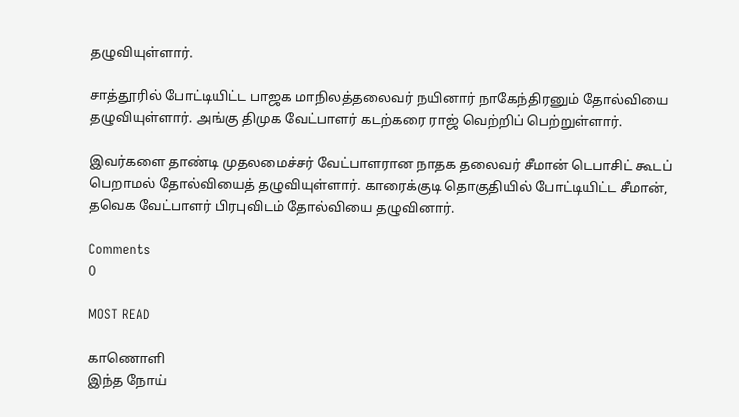தழுவியுள்ளார்.

சாத்தூரில் போட்டியிட்ட பாஜக மாநிலத்தலைவர் நயினார் நாகேந்திரனும் தோல்வியை தழுவியுள்ளார். அங்கு திமுக வேட்பாளர் கடற்கரை ராஜ் வெற்றிப் பெற்றுள்ளார்.

இவர்களை தாண்டி முதலமைச்சர் வேட்பாளரான நாதக தலைவர் சீமான் டெபாசிட் கூடப் பெறாமல் தோல்வியைத் தழுவியுள்ளார். காரைக்குடி தொகுதியில் போட்டியிட்ட சீமான், தவெக வேட்பாளர் பிரபுவிடம் தோல்வியை தழுவினார்.

Comments
0

MOST READ

காணொளி
இந்த நோய்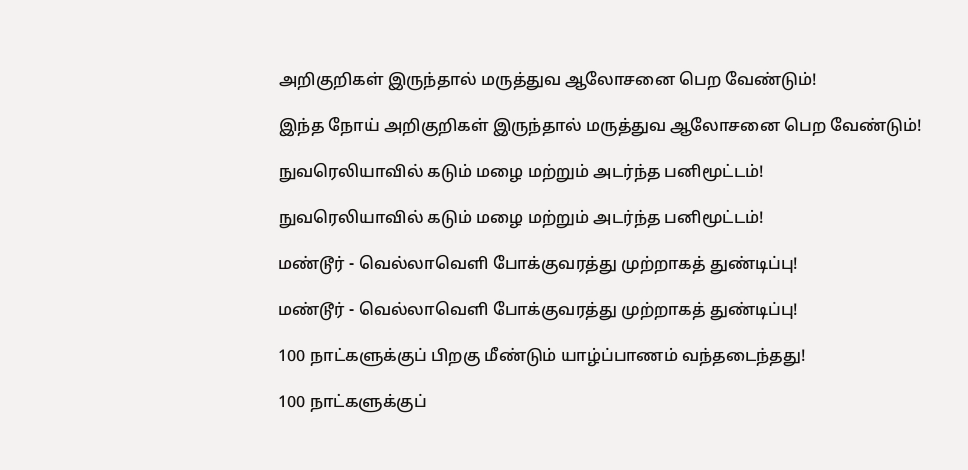அறிகுறிகள் இருந்தால் மருத்துவ ஆலோசனை பெற வேண்டும்!

இந்த நோய் அறிகுறிகள் இருந்தால் மருத்துவ ஆலோசனை பெற வேண்டும்!

நுவரெலியாவில் கடும் மழை மற்றும் அடர்ந்த பனிமூட்டம்!

நுவரெலியாவில் கடும் மழை மற்றும் அடர்ந்த பனிமூட்டம்!

மண்டூர் - வெல்லாவெளி போக்குவரத்து முற்றாகத் துண்டிப்பு!

மண்டூர் - வெல்லாவெளி போக்குவரத்து முற்றாகத் துண்டிப்பு!

100 நாட்களுக்குப் பிறகு மீண்டும் யாழ்ப்பாணம் வந்தடைந்தது!

100 நாட்களுக்குப்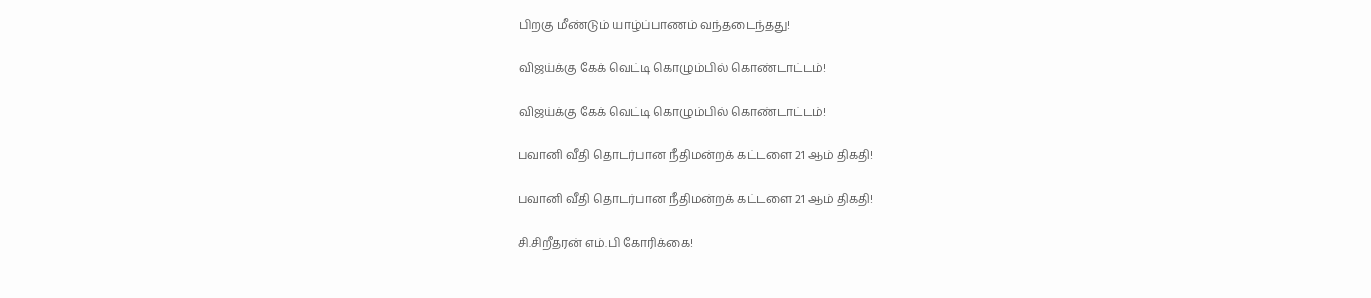பிறகு மீண்டும் யாழ்ப்பாணம் வந்தடைந்தது!

விஜய்க்கு கேக் வெட்டி கொழும்பில் கொண்டாட்டம்!

விஜய்க்கு கேக் வெட்டி கொழும்பில் கொண்டாட்டம்!

பவானி வீதி தொடர்பான நீதிமன்றக் கட்டளை 21 ஆம் திகதி!

பவானி வீதி தொடர்பான நீதிமன்றக் கட்டளை 21 ஆம் திகதி!

சி.சிறீதரன் எம்.பி கோரிக்கை!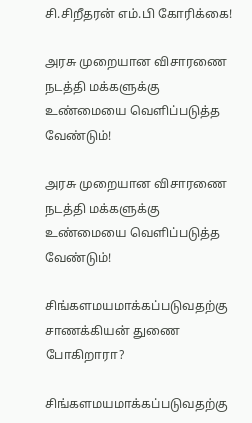சி.சிறீதரன் எம்.பி கோரிக்கை!

அரசு முறையான விசாரணை நடத்தி மக்களுக்கு உண்மையை வெளிப்படுத்த வேண்டும்!

அரசு முறையான விசாரணை நடத்தி மக்களுக்கு உண்மையை வெளிப்படுத்த வேண்டும்!

சிங்களமயமாக்கப்படுவதற்கு சாணக்கியன் துணை போகிறாரா?

சிங்களமயமாக்கப்படுவதற்கு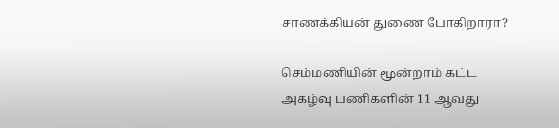சாணக்கியன் துணை போகிறாரா?

செம்மணியின் மூன்றாம் கட்ட அகழ்வு பணிகளின் 11 ஆவது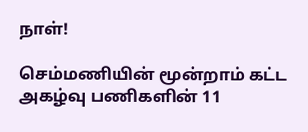நாள்!

செம்மணியின் மூன்றாம் கட்ட அகழ்வு பணிகளின் 11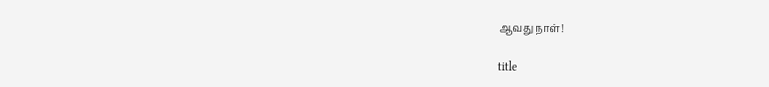ஆவது நாள்!

title